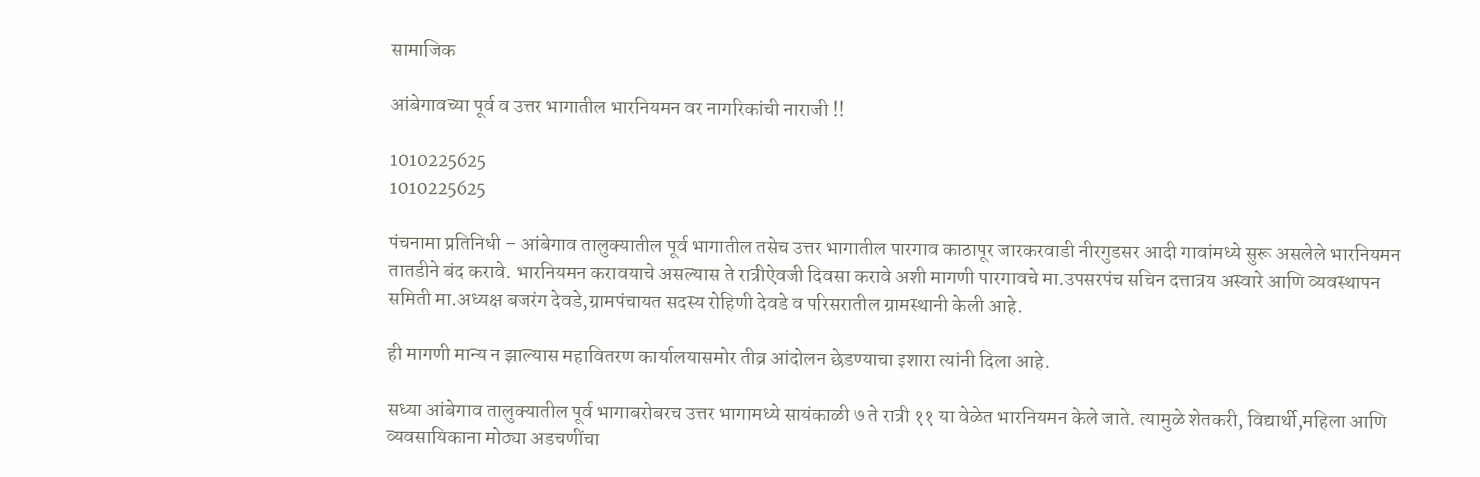सामाजिक

आंबेगावच्या पूर्व व उत्तर भागातील भारनियमन वर नागरिकांची नाराजी !!

1010225625
1010225625

पंचनामा प्रतिनिधी – आंबेगाव तालुक्यातील पूर्व भागातील तसेच उत्तर भागातील पारगाव काठापूर जारकरवाडी नीरगुडसर आदी गावांमध्ये सुरू असलेले भारनियमन तातडीने बंद करावे. भारनियमन करावयाचे असल्यास ते रात्रीऐवजी दिवसा करावे अशी मागणी पारगावचे मा.उपसरपंच सचिन दत्तात्रय अस्वारे आणि व्यवस्थापन समिती मा.अध्यक्ष बजरंग देवडे,ग्रामपंचायत सदस्य रोहिणी देवडे व परिसरातील ग्रामस्थानी केली आहे.

ही मागणी मान्य न झाल्यास महावितरण कार्यालयासमोर तीव्र आंदोलन छेडण्याचा इशारा त्यांनी दिला आहे.

सध्या आंबेगाव तालुक्यातील पूर्व भागाबरोबरच उत्तर भागामध्ये सायंकाळी ७ ते रात्री ११ या वेळेत भारनियमन केले जाते. त्यामुळे शेतकरी, विद्यार्थी,महिला आणि व्यवसायिकाना मोठ्या अडचणींचा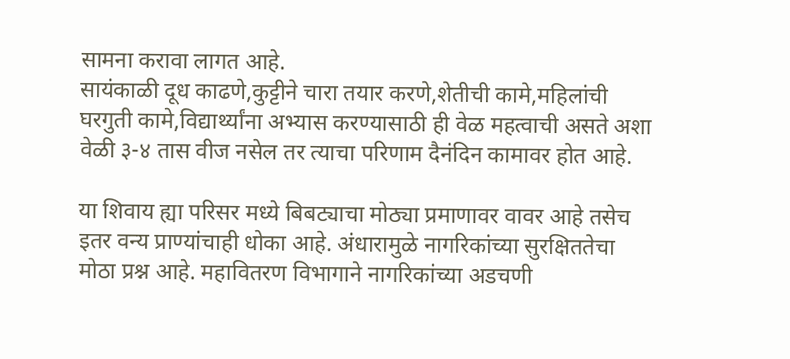सामना करावा लागत आहे.
सायंकाळी दूध काढणे,कुट्टीने चारा तयार करणे,शेतीची कामे,महिलांची घरगुती कामे,विद्यार्थ्यांना अभ्यास करण्यासाठी ही वेळ महत्वाची असते अशा वेळी ३-४ तास वीज नसेल तर त्याचा परिणाम दैनंदिन कामावर होत आहे.

या शिवाय ह्या परिसर मध्ये बिबट्याचा मोठ्या प्रमाणावर वावर आहे तसेच इतर वन्य प्राण्यांचाही धोका आहे. अंधारामुळे नागरिकांच्या सुरक्षिततेचा मोठा प्रश्न आहे. महावितरण विभागाने नागरिकांच्या अडचणी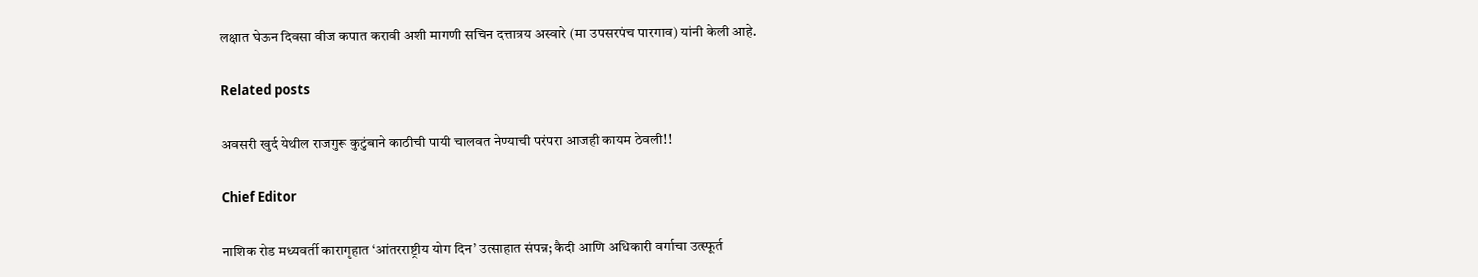लक्षात घेऊन दिवसा वीज कपात करावी अशी मागणी सचिन दत्तात्रय अस्वारे (मा उपसरपंच पारगाव) यांनी केली आहे.

Related posts

अवसरी खुर्द येथील राजगुरू कुटुंबाने काठीची पायी चालवत नेण्याची परंपरा आजही कायम ठेवली!!

Chief Editor

नाशिक रोड मध्यवर्ती कारागृहात ‘आंतरराष्ट्रीय योग दिन’ उत्साहात संपन्न; कैदी आणि अधिकारी वर्गाचा उत्स्फूर्त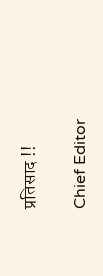प्रतिसाद !!

Chief Editor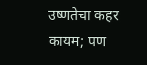उष्णतेचा कहर कायम; पण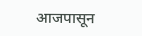आजपासून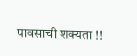पावसाची शक्यता !!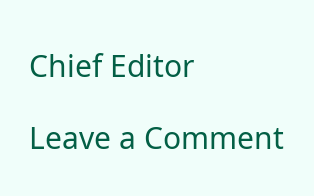Chief Editor

Leave a Comment